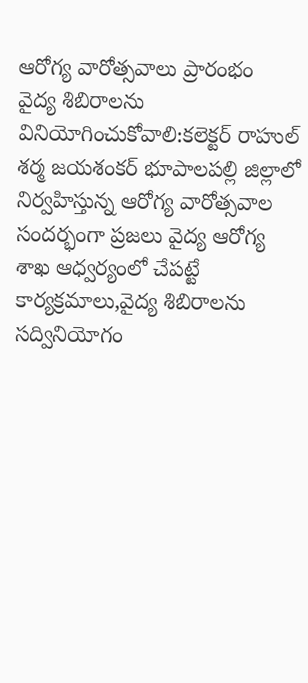ఆరోగ్య వారోత్సవాలు ప్రారంభం
వైద్య శిబిరాలను వినియోగించుకోవాలి:కలెక్టర్ రాహుల్ శర్మ జయశంకర్ భూపాలపల్లి జిల్లాలో నిర్వహిస్తున్న ఆరోగ్య వారోత్సవాల సందర్భంగా ప్రజలు వైద్య ఆరోగ్య శాఖ ఆధ్వర్యంలో చేపట్టే కార్యక్రమాలు,వైద్య శిబిరాలను సద్వినియోగం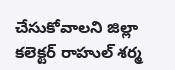చేసుకోవాలని జిల్లా కలెక్టర్ రాహుల్ శర్మ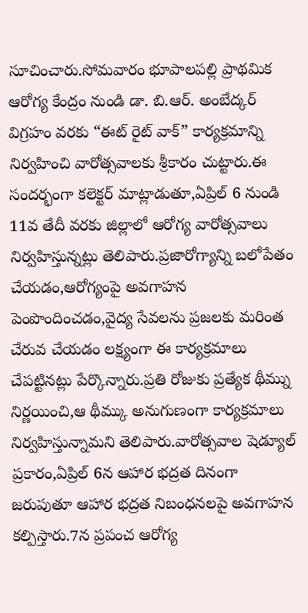సూచించారు.సోమవారం భూపాలపల్లి ప్రాథమిక ఆరోగ్య కేంద్రం నుండి డా. బి.ఆర్. అంబేద్కర్ విగ్రహం వరకు “ఈట్ రైట్ వాక్” కార్యక్రమాన్ని నిర్వహించి వారోత్సవాలకు శ్రీకారం చుట్టారు.ఈ సందర్భంగా కలెక్టర్ మాట్లాడుతూ,ఏప్రిల్ 6 నుండి 11వ తేదీ వరకు జిల్లాలో ఆరోగ్య వారోత్సవాలు నిర్వహిస్తున్నట్లు తెలిపారు.ప్రజారోగ్యాన్ని బలోపేతం చేయడం,ఆరోగ్యంపై అవగాహన పెంపొందించడం,వైద్య సేవలను ప్రజలకు మరింత చేరువ చేయడం లక్ష్యంగా ఈ కార్యక్రమాలు చేపట్టినట్లు పేర్కొన్నారు.ప్రతి రోజుకు ప్రత్యేక థీమ్ను నిర్ణయించి,ఆ థీమ్కు అనుగుణంగా కార్యక్రమాలు నిర్వహిస్తున్నామని తెలిపారు.వారోత్సవాల షెడ్యూల్ ప్రకారం,ఏప్రిల్ 6న ఆహార భద్రత దినంగా జరుపుతూ ఆహార భద్రత నిబంధనలపై అవగాహన కల్పిస్తారు.7న ప్రపంచ ఆరోగ్య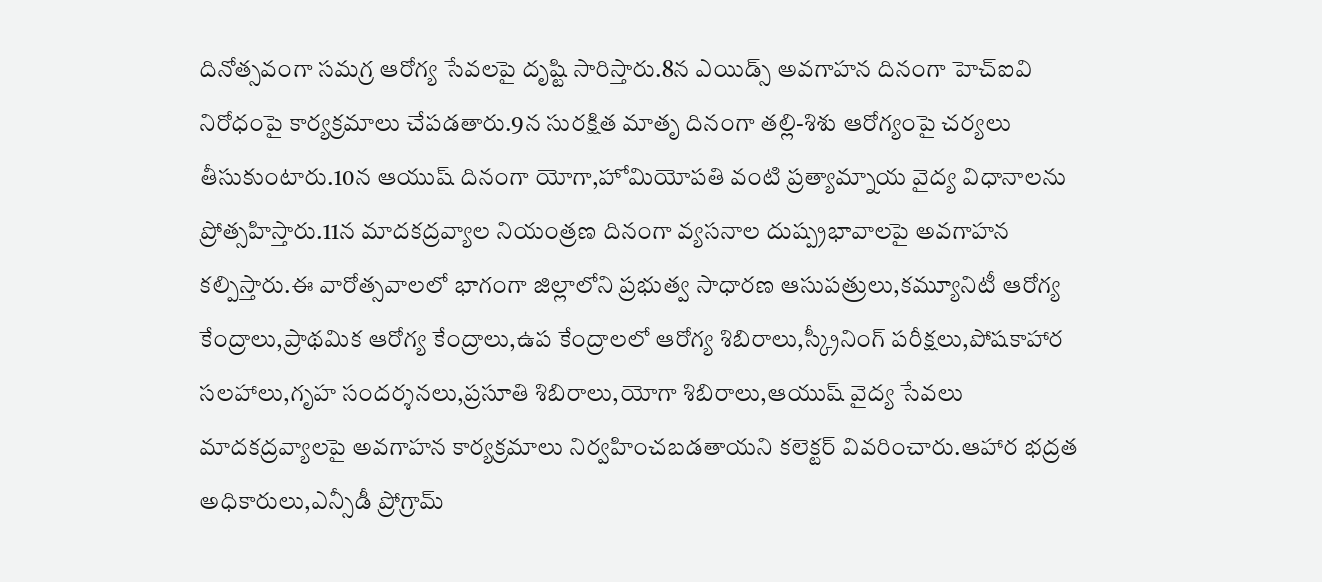దినోత్సవంగా సమగ్ర ఆరోగ్య సేవలపై దృష్టి సారిస్తారు.8న ఎయిడ్స్ అవగాహన దినంగా హెచ్ఐవి నిరోధంపై కార్యక్రమాలు చేపడతారు.9న సురక్షిత మాతృ దినంగా తల్లి-శిశు ఆరోగ్యంపై చర్యలు తీసుకుంటారు.10న ఆయుష్ దినంగా యోగా,హోమియోపతి వంటి ప్రత్యామ్నాయ వైద్య విధానాలను ప్రోత్సహిస్తారు.11న మాదకద్రవ్యాల నియంత్రణ దినంగా వ్యసనాల దుష్ప్రభావాలపై అవగాహన కల్పిస్తారు.ఈ వారోత్సవాలలో భాగంగా జిల్లాలోని ప్రభుత్వ సాధారణ ఆసుపత్రులు,కమ్యూనిటీ ఆరోగ్య కేంద్రాలు,ప్రాథమిక ఆరోగ్య కేంద్రాలు,ఉప కేంద్రాలలో ఆరోగ్య శిబిరాలు,స్క్రీనింగ్ పరీక్షలు,పోషకాహార సలహాలు,గృహ సందర్శనలు,ప్రసూతి శిబిరాలు,యోగా శిబిరాలు,ఆయుష్ వైద్య సేవలు మాదకద్రవ్యాలపై అవగాహన కార్యక్రమాలు నిర్వహించబడతాయని కలెక్టర్ వివరించారు.ఆహార భద్రత అధికారులు,ఎన్సీడీ ప్రోగ్రామ్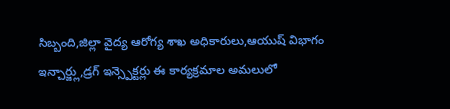సిబ్బంది,జిల్లా వైద్య ఆరోగ్య శాఖ అధికారులు,ఆయుష్ విభాగం ఇన్చార్జ్లు,డ్రగ్ ఇన్స్పెక్టర్లు ఈ కార్యక్రమాల అమలులో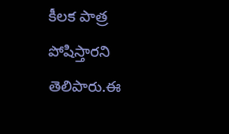కీలక పాత్ర పోషిస్తారని తెలిపారు.ఈ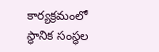కార్యక్రమంలో స్థానిక సంస్థల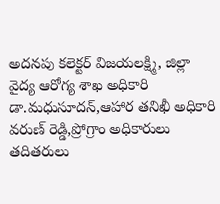అదనపు కలెక్టర్ విజయలక్ష్మి, జిల్లా వైద్య ఆరోగ్య శాఖ అధికారి డా.మధుసూదన్,ఆహార తనిఖీ అధికారి వరుణ్ రెడ్డి,ప్రోగ్రాం అధికారులు తదితరులు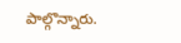పాల్గొన్నారు.